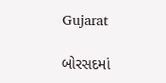Gujarat

બોરસદમાં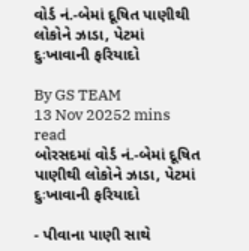વોર્ડ નં.-બેમાં દૂષિત પાણીથી લોકોને ઝાડા, પેટમાં દુઃખાવાની ફરિયાદો

By GS TEAM
13 Nov 20252 mins read
બોરસદમાં વોર્ડ નં.-બેમાં દૂષિત પાણીથી લોકોને ઝાડા, પેટમાં દુઃખાવાની ફરિયાદો

- પીવાના પાણી સાથે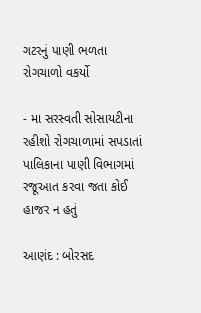ગટરનું પાણી ભળતા રોગચાળો વકર્યો

- મા સરસ્વતી સોસાયટીના રહીશો રોગચાળામાં સપડાતાં પાલિકાના પાણી વિભાગમાં રજૂઆત કરવા જતા કોઈ હાજર ન હતું

આણંદ : બોરસદ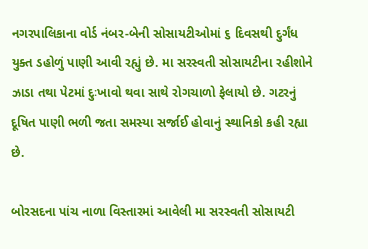નગરપાલિકાના વોર્ડ નંબર-બેની સોસાયટીઓમાં ૬ દિવસથી દુર્ગંધ યુક્ત ડહોળું પાણી આવી રહ્યું છે. મા સરસ્વતી સોસાયટીના રહીશોને ઝાડા તથા પેટમાં દુઃખાવો થવા સાથે રોગચાળો ફેલાયો છે. ગટરનું દૂષિત પાણી ભળી જતા સમસ્યા સર્જાઈ હોવાનું સ્થાનિકો કહી રહ્યા છે.

બોરસદના પાંચ નાળા વિસ્તારમાં આવેલી મા સરસ્વતી સોસાયટી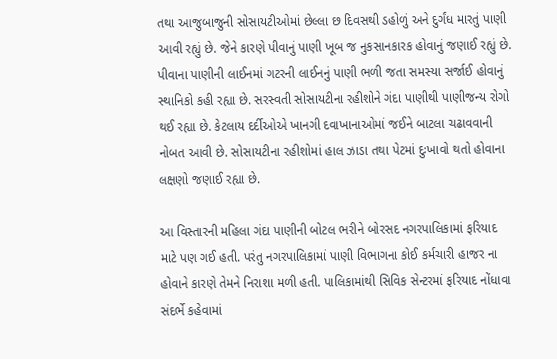તથા આજુબાજુની સોસાયટીઓમાં છેલ્લા છ દિવસથી ડહોળું અને દુર્ગંધ મારતું પાણી આવી રહ્યું છે. જેને કારણે પીવાનું પાણી ખૂબ જ નુકસાનકારક હોવાનું જણાઈ રહ્યું છે. પીવાના પાણીની લાઈનમાં ગટરની લાઈનનું પાણી ભળી જતા સમસ્યા સર્જાઈ હોવાનું સ્થાનિકો કહી રહ્યા છે. સરસ્વતી સોસાયટીના રહીશોને ગંદા પાણીથી પાણીજન્ય રોગો થઈ રહ્યા છે. કેટલાય દર્દીઓએ ખાનગી દવાખાનાઓમાં જઈને બાટલા ચઢાવવાની નોબત આવી છે. સોસાયટીના રહીશોમાં હાલ ઝાડા તથા પેટમાં દુઃખાવો થતો હોવાના લક્ષણો જણાઈ રહ્યા છે.

આ વિસ્તારની મહિલા ગંદા પાણીની બોટલ ભરીને બોરસદ નગરપાલિકામાં ફરિયાદ માટે પણ ગઈ હતી. પરંતુ નગરપાલિકામાં પાણી વિભાગના કોઈ કર્મચારી હાજર ના હોવાને કારણે તેમને નિરાશા મળી હતી. પાલિકામાંથી સિવિક સેન્ટરમાં ફરિયાદ નોંધાવા સંદર્ભે કહેવામાં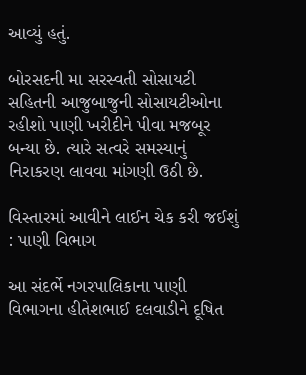આવ્યું હતું.

બોરસદની મા સરસ્વતી સોસાયટી સહિતની આજુબાજુની સોસાયટીઓના રહીશો પાણી ખરીદીને પીવા મજબૂર બન્યા છે. ત્યારે સત્વરે સમસ્યાનું નિરાકરણ લાવવા માંગણી ઉઠી છે.

વિસ્તારમાં આવીને લાઈન ચેક કરી જઈશું : પાણી વિભાગ

આ સંદર્ભે નગરપાલિકાના પાણી વિભાગના હીતેશભાઈ દલવાડીને દૂષિત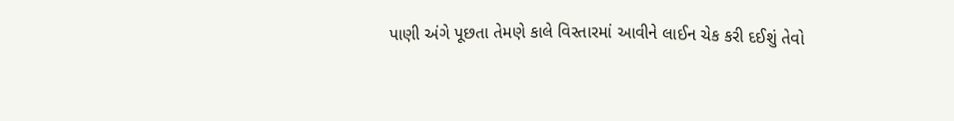પાણી અંગે પૂછતા તેમણે કાલે વિસ્તારમાં આવીને લાઈન ચેક કરી દઈશું તેવો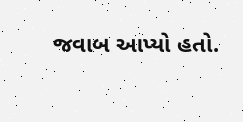જવાબ આપ્યો હતો.